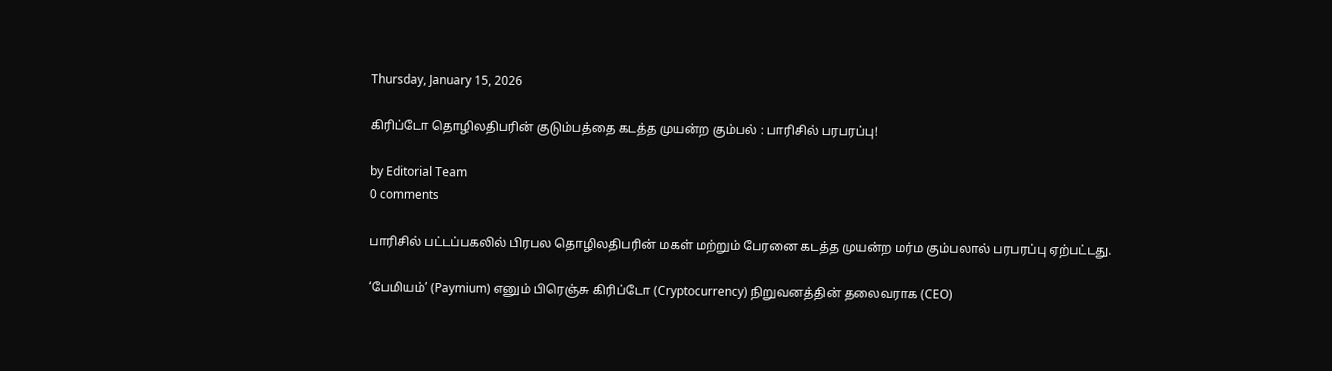Thursday, January 15, 2026

கிரிப்டோ தொழிலதிபரின் குடும்பத்தை கடத்த முயன்ற கும்பல் : பாரிசில் பரபரப்பு!

by Editorial Team
0 comments

பாரிசில் பட்டப்பகலில் பிரபல தொழிலதிபரின் மகள் மற்றும் பேரனை கடத்த முயன்ற மர்ம கும்பலால் பரபரப்பு ஏற்பட்டது.

‘பேமியம்’ (Paymium) எனும் பிரெஞ்சு கிரிப்டோ (Cryptocurrency) நிறுவனத்தின் தலைவராக (CEO)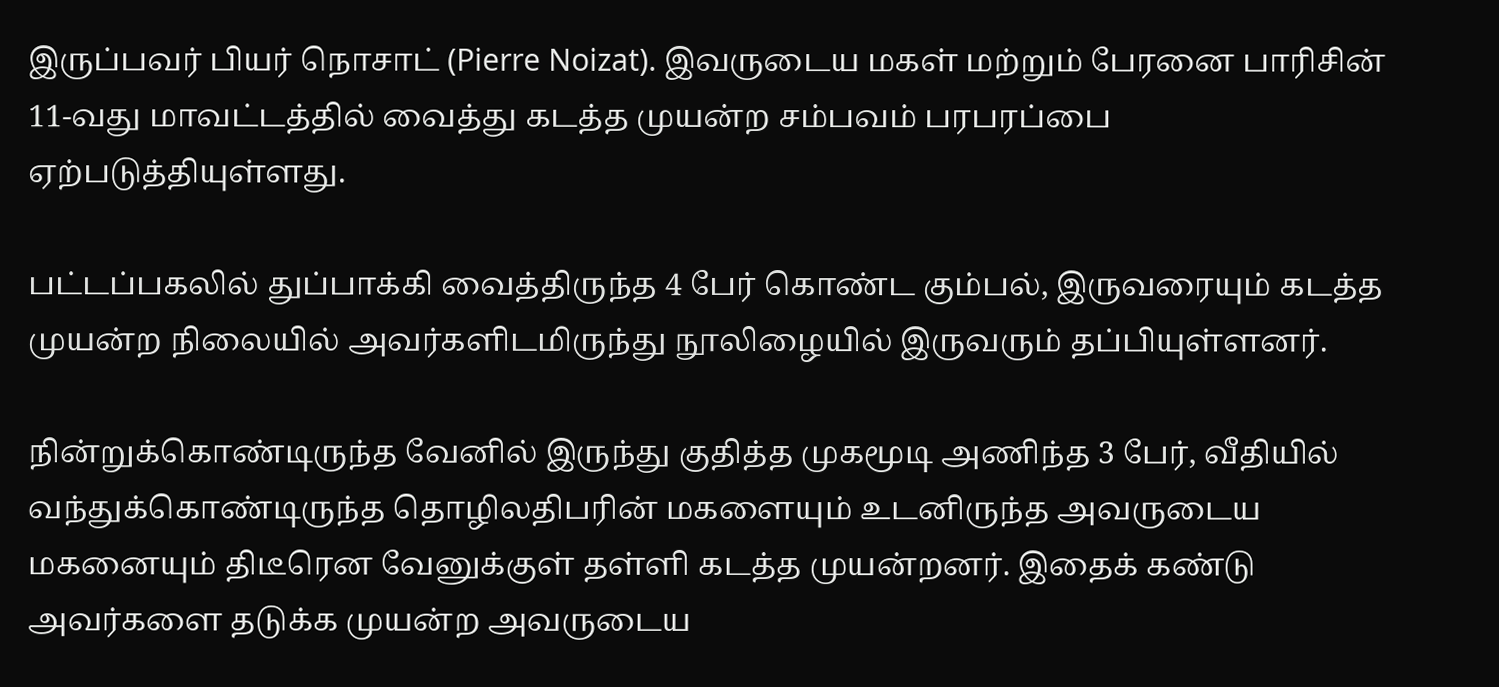இருப்பவர் பியர் நொசாட் (Pierre Noizat). இவருடைய மகள் மற்றும் பேரனை பாரிசின் 11-வது மாவட்டத்தில் வைத்து கடத்த முயன்ற சம்பவம் பரபரப்பை ஏற்படுத்தியுள்ளது.

பட்டப்பகலில் துப்பாக்கி வைத்திருந்த 4 பேர் கொண்ட கும்பல், இருவரையும் கடத்த முயன்ற நிலையில் அவர்களிடமிருந்து நூலிழையில் இருவரும் தப்பியுள்ளனர்.

நின்றுக்கொண்டிருந்த வேனில் இருந்து குதித்த முகமூடி அணிந்த 3 பேர், வீதியில் வந்துக்கொண்டிருந்த தொழிலதிபரின் மகளையும் உடனிருந்த அவருடைய மகனையும் திடீரென வேனுக்குள் தள்ளி கடத்த முயன்றனர். இதைக் கண்டு அவர்களை தடுக்க முயன்ற அவருடைய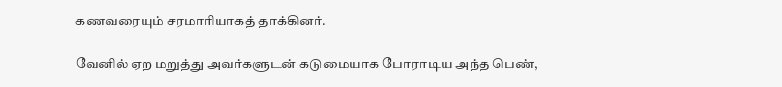கணவரையும் சரமாரியாகத் தாக்கினர்.

வேனில் ஏற மறுத்து அவர்களுடன் கடுமையாக போராடிய அந்த பெண்,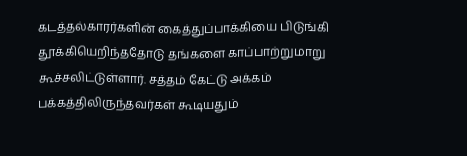கடத்தல்காரர்களின் கைத்துப்பாக்கியை பிடுங்கி தூக்கியெறிந்ததோடு தங்களை காப்பாற்றுமாறு கூச்சலிட்டுள்ளார். சத்தம் கேட்டு அக்கம் பக்கத்திலிருந்தவர்கள் கூடியதும்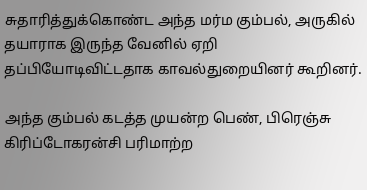சுதாரித்துக்கொண்ட அந்த மர்ம கும்பல், அருகில் தயாராக இருந்த வேனில் ஏறி தப்பியோடிவிட்டதாக காவல்துறையினர் கூறினர்.

அந்த கும்பல் கடத்த முயன்ற பெண், பிரெஞ்சு கிரிப்டோகரன்சி பரிமாற்ற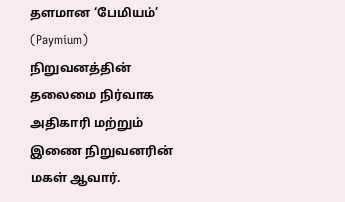தளமான ‘பேமியம்’ (Paymium) நிறுவனத்தின் தலைமை நிர்வாக அதிகாரி மற்றும் இணை நிறுவனரின் மகள் ஆவார்.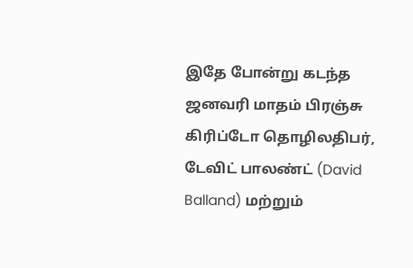இதே போன்று கடந்த ஜனவரி மாதம் பிரஞ்சு கிரிப்டோ தொழிலதிபர், டேவிட் பாலண்ட் (David Balland) மற்றும்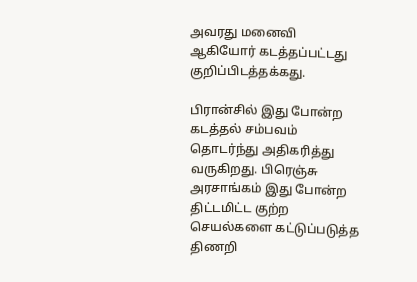அவரது மனைவி ஆகியோர் கடத்தப்பட்டது குறிப்பிடத்தக்கது.

பிரான்சில் இது போன்ற கடத்தல் சம்பவம் தொடர்ந்து அதிகரித்து வருகிறது. பிரெஞ்சு அரசாங்கம் இது போன்ற திட்டமிட்ட குற்ற செயல்களை கட்டுப்படுத்த திணறி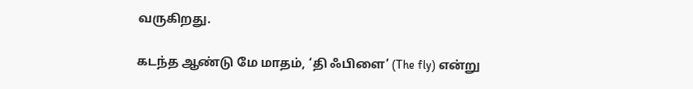வருகிறது.

கடந்த ஆண்டு மே மாதம், ‘தி ஃபிளை’ (The fly) என்று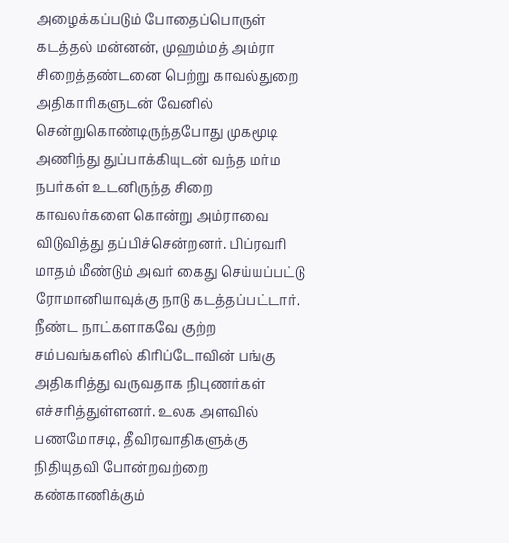அழைக்கப்படும் போதைப்பொருள் கடத்தல் மன்னன், முஹம்மத் அம்ரா சிறைத்தண்டனை பெற்று காவல்துறை அதிகாரிகளுடன் வேனில் சென்றுகொண்டிருந்தபோது முகமூடி அணிந்து துப்பாக்கியுடன் வந்த மர்ம நபர்கள் உடனிருந்த சிறை காவலர்களை கொன்று அம்ராவை விடுவித்து தப்பிச்சென்றனர். பிப்ரவரி மாதம் மீண்டும் அவர் கைது செய்யப்பட்டு ரோமானியாவுக்கு நாடு கடத்தப்பட்டார். நீண்ட நாட்களாகவே குற்ற சம்பவங்களில் கிரிப்டோவின் பங்கு அதிகரித்து வருவதாக நிபுணர்கள் எச்சரித்துள்ளனர். உலக அளவில் பணமோசடி, தீவிரவாதிகளுக்கு நிதியுதவி போன்றவற்றை கண்காணிக்கும்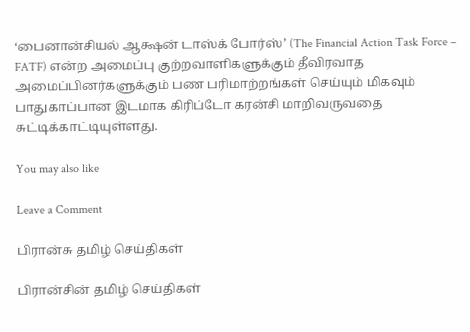‘பைனான்சியல் ஆக்ஷன் டாஸ்க் போர்ஸ்’ (The Financial Action Task Force – FATF) என்ற அமைப்பு குற்றவாளிகளுக்கும் தீவிரவாத அமைப்பினர்களுக்கும் பண பரிமாற்றங்கள் செய்யும் மிகவும் பாதுகாப்பான இடமாக கிரிப்டோ கரன்சி மாறிவருவதை சுட்டிக்காட்டியுள்ளது.

You may also like

Leave a Comment

பிரான்சு தமிழ் செய்திகள்

பிரான்சின் தமிழ் செய்திகள்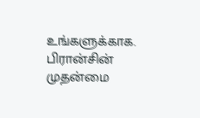உங்களுக்காக. பிரான்சின் முதன்மை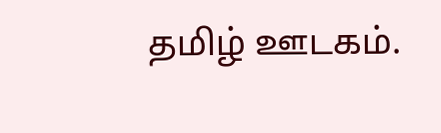தமிழ் ஊடகம்.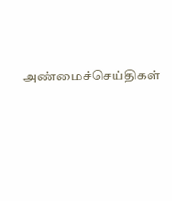அண்மைச்செய்திகள்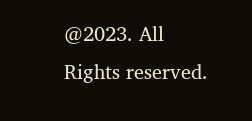@2023. All Rights reserved.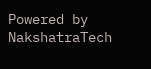Powered by NakshatraTech